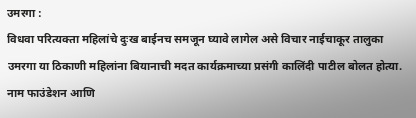उमरगा :
विधवा परित्यक्ता महिलांचे दुःख बाईनच समजून घ्यावे लागेल असे विचार नाईचाकूर तालुका उमरगा या ठिकाणी महिलांना बियानाची मदत कार्यक्रमाच्या प्रसंगी कालिंदी पाटील बोलत होत्या.
नाम फाउंडेशन आणि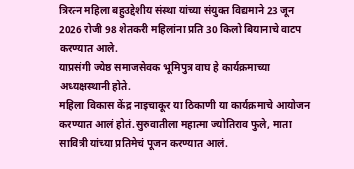त्रिरत्न महिला बहुउद्देशीय संस्था यांच्या संयुक्त विद्यमाने 23 जून 2026 रोजी 98 शेतकरी महिलांना प्रति 30 किलो बियानाचे वाटप करण्यात आले.
याप्रसंगी ज्येष्ठ समाजसेवक भूमिपुत्र वाघ हे कार्यक्रमाच्या अध्यक्षस्थानी होते.
महिला विकास केंद्र नाइचाकूर या ठिकाणी या कार्यक्रमाचे आयोजन करण्यात आलं होतं.सुरुवातीला महात्मा ज्योतिराव फुले, माता सावित्री यांच्या प्रतिमेचं पूजन करण्यात आलं.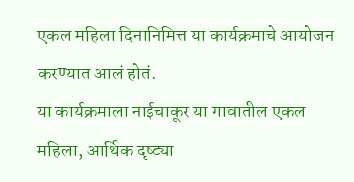एकल महिला दिनानिमित्त या कार्यक्रमाचे आयोजन करण्यात आलं होतं.
या कार्यक्रमाला नाईचाकूर या गावातील एकल महिला, आर्थिक दृष्ट्या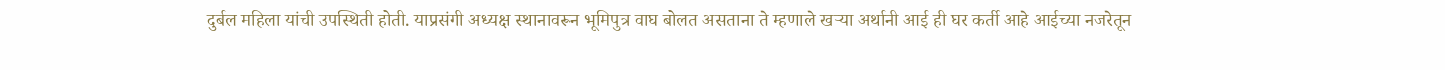दुर्बल महिला यांची उपस्थिती होती. याप्रसंगी अध्यक्ष स्थानावरून भूमिपुत्र वाघ बोलत असताना ते म्हणाले खऱ्या अर्थानी आई ही घर कर्ती आहे आईच्या नजरेतून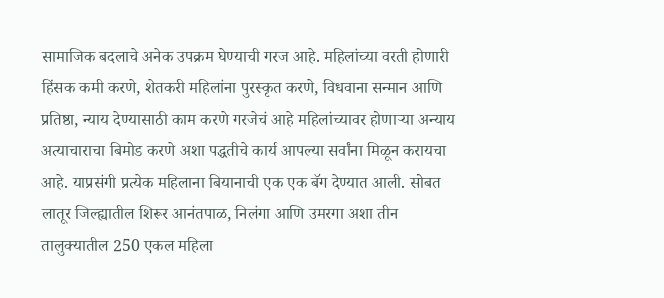सामाजिक बदलाचे अनेक उपक्रम घेण्याची गरज आहे. महिलांच्या वरती होणारी हिंसक कमी करणे, शेतकरी महिलांना पुरस्कृत करणे, विधवाना सन्मान आणि प्रतिष्ठा, न्याय देण्यासाठी काम करणे गरजेचं आहे महिलांच्यावर होणाऱ्या अन्याय अत्याचाराचा बिमोड करणे अशा पद्धतीचे कार्य आपल्या सर्वांना मिळून करायचा आहे. याप्रसंगी प्रत्येक महिलाना बियानाची एक एक बॅग देण्यात आली. सोबत लातूर जिल्ह्यातील शिरूर आनंतपाळ, निलंगा आणि उमरगा अशा तीन तालुक्यातील 250 एकल महिला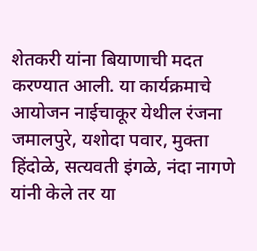शेतकरी यांना बियाणाची मदत करण्यात आली. या कार्यक्रमाचे आयोजन नाईचाकूर येथील रंजना जमालपुरे, यशोदा पवार, मुक्ता हिंदोळे, सत्यवती इंगळे, नंदा नागणे यांनी केले तर या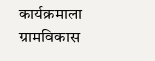कार्यक्रमाला ग्रामविकास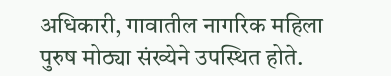अधिकारी, गावातील नागरिक महिला पुरुष मोठ्या संख्येने उपस्थित होते.